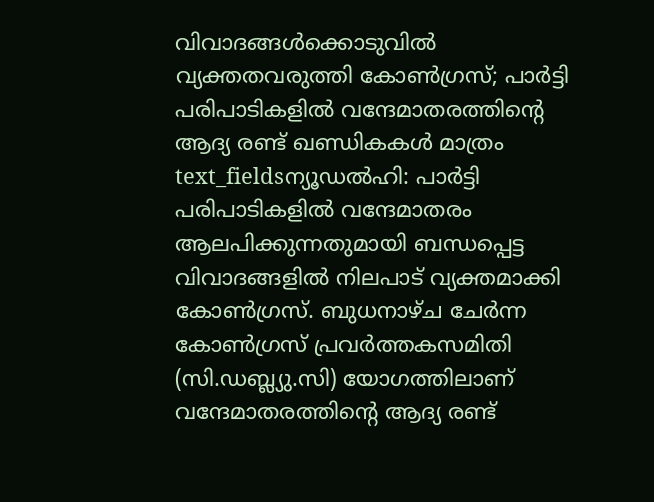വിവാദങ്ങൾക്കൊടുവിൽ വ്യക്തതവരുത്തി കോൺഗ്രസ്; പാർട്ടി പരിപാടികളിൽ വന്ദേമാതരത്തിന്റെ ആദ്യ രണ്ട് ഖണ്ഡികകൾ മാത്രം
text_fieldsന്യൂഡൽഹി: പാർട്ടി പരിപാടികളിൽ വന്ദേമാതരം ആലപിക്കുന്നതുമായി ബന്ധപ്പെട്ട വിവാദങ്ങളിൽ നിലപാട് വ്യക്തമാക്കി കോൺഗ്രസ്. ബുധനാഴ്ച ചേർന്ന കോൺഗ്രസ് പ്രവർത്തകസമിതി (സി.ഡബ്ല്യു.സി) യോഗത്തിലാണ് വന്ദേമാതരത്തിന്റെ ആദ്യ രണ്ട്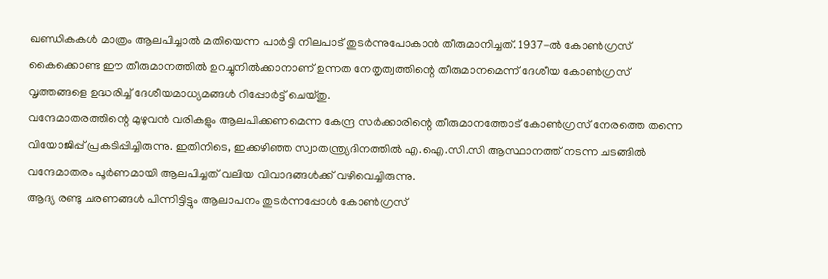ഖണ്ഡികകൾ മാത്രം ആലപിച്ചാൽ മതിയെന്ന പാർട്ടി നിലപാട് തുടർന്നുപോകാൻ തീരുമാനിച്ചത്. 1937-ൽ കോൺഗ്രസ് കൈക്കൊണ്ട ഈ തീരുമാനത്തിൽ ഉറച്ചുനിൽക്കാനാണ് ഉന്നത നേതൃത്വത്തിന്റെ തീരുമാനമെന്ന് ദേശീയ കോൺഗ്രസ് വൃത്തങ്ങളെ ഉദ്ധരിച്ച് ദേശീയമാധ്യമങ്ങൾ റിപ്പോർട്ട് ചെയ്തു.
വന്ദേമാതരത്തിന്റെ മുഴുവൻ വരികളും ആലപിക്കണമെന്ന കേന്ദ്ര സർക്കാരിന്റെ തീരുമാനത്തോട് കോൺഗ്രസ് നേരത്തെ തന്നെ വിയോജിപ്പ് പ്രകടിപ്പിച്ചിരുന്നു. ഇതിനിടെ, ഇക്കഴിഞ്ഞ സ്വാതന്ത്ര്യദിനത്തിൽ എ.ഐ.സി.സി ആസ്ഥാനത്ത് നടന്ന ചടങ്ങിൽ വന്ദേമാതരം പൂർണമായി ആലപിച്ചത് വലിയ വിവാദങ്ങൾക്ക് വഴിവെച്ചിരുന്നു.
ആദ്യ രണ്ടു ചരണങ്ങൾ പിന്നിട്ടിട്ടും ആലാപനം തുടർന്നപ്പോൾ കോൺഗ്രസ്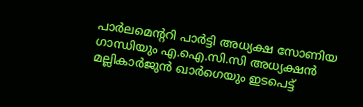പാർലമെന്ററി പാർട്ടി അധ്യക്ഷ സോണിയ ഗാന്ധിയും എ.ഐ.സി.സി അധ്യക്ഷൻ മല്ലികാർജുൻ ഖാർഗെയും ഇടപെട്ട്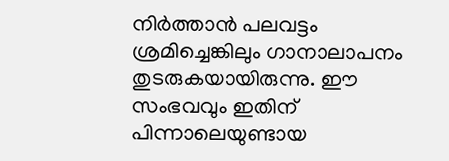നിർത്താൻ പലവട്ടം ശ്രമിച്ചെങ്കിലും ഗാനാലാപനം തുടരുകയായിരുന്നു. ഈ സംഭവവും ഇതിന് പിന്നാലെയുണ്ടായ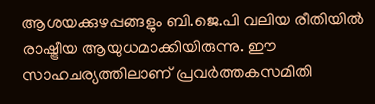ആശയക്കുഴപ്പങ്ങളും ബി.ജെ.പി വലിയ രീതിയിൽ രാഷ്ട്രീയ ആയുധമാക്കിയിരുന്നു. ഈ സാഹചര്യത്തിലാണ് പ്രവർത്തകസമിതി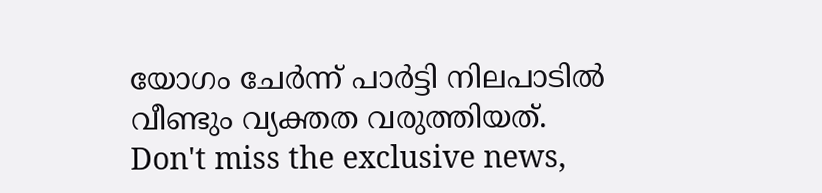യോഗം ചേർന്ന് പാർട്ടി നിലപാടിൽ വീണ്ടും വ്യക്തത വരുത്തിയത്.
Don't miss the exclusive news,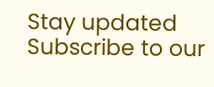Stay updated
Subscribe to our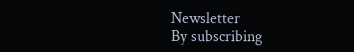Newsletter
By subscribing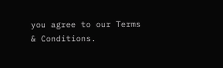you agree to our Terms & Conditions.